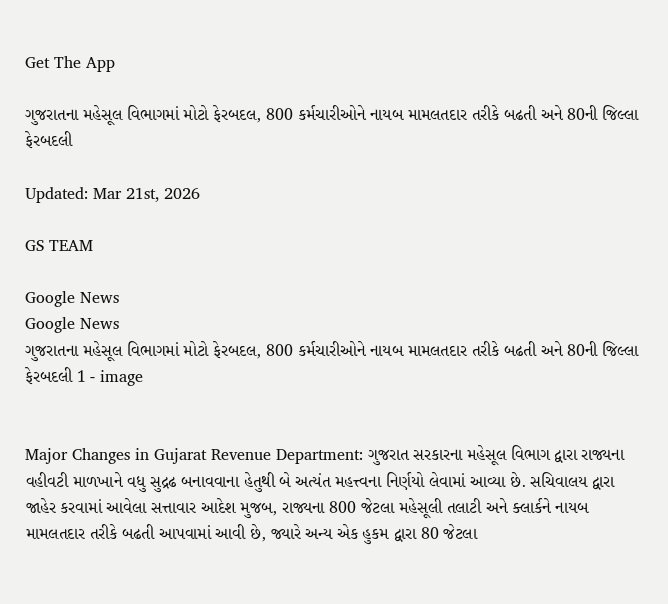Get The App

ગુજરાતના મહેસૂલ વિભાગમાં મોટો ફેરબદલ, 800 કર્મચારીઓને નાયબ મામલતદાર તરીકે બઢતી અને 80ની જિલ્લા ફેરબદલી

Updated: Mar 21st, 2026

GS TEAM

Google News
Google News
ગુજરાતના મહેસૂલ વિભાગમાં મોટો ફેરબદલ, 800 કર્મચારીઓને નાયબ મામલતદાર તરીકે બઢતી અને 80ની જિલ્લા ફેરબદલી 1 - image


Major Changes in Gujarat Revenue Department: ગુજરાત સરકારના મહેસૂલ વિભાગ દ્વારા રાજ્યના વહીવટી માળખાને વધુ સુદ્રઢ બનાવવાના હેતુથી બે અત્યંત મહત્ત્વના નિર્ણયો લેવામાં આવ્યા છે. સચિવાલય દ્વારા જાહેર કરવામાં આવેલા સત્તાવાર આદેશ મુજબ, રાજ્યના 800 જેટલા મહેસૂલી તલાટી અને ક્લાર્કને નાયબ મામલતદાર તરીકે બઢતી આપવામાં આવી છે, જ્યારે અન્ય એક હુકમ દ્વારા 80 જેટલા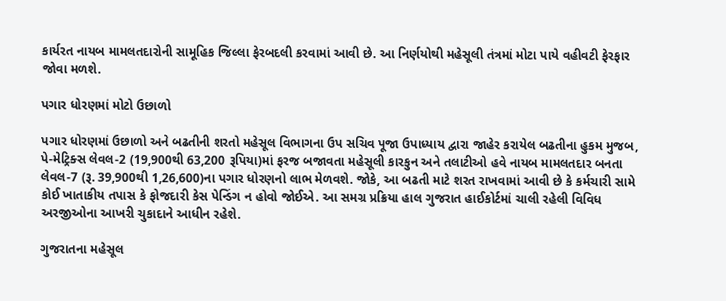કાર્યરત નાયબ મામલતદારોની સામૂહિક જિલ્લા ફેરબદલી કરવામાં આવી છે. આ નિર્ણયોથી મહેસૂલી તંત્રમાં મોટા પાયે વહીવટી ફેરફાર જોવા મળશે.

પગાર ધોરણમાં મોટો ઉછાળો

પગાર ધોરણમાં ઉછાળો અને બઢતીની શરતો મહેસૂલ વિભાગના ઉપ સચિવ પૂજા ઉપાધ્યાય દ્વારા જાહેર કરાયેલ બઢતીના હુકમ મુજબ, પે-મેટ્રિક્સ લેવલ-2 (19,900થી 63,200 રૂપિયા)માં ફરજ બજાવતા મહેસૂલી કારકુન અને તલાટીઓ હવે નાયબ મામલતદાર બનતા લેવલ-7 (રૂ. 39,900થી 1,26,600)ના પગાર ધોરણનો લાભ મેળવશે. જોકે, આ બઢતી માટે શરત રાખવામાં આવી છે કે કર્મચારી સામે કોઈ ખાતાકીય તપાસ કે ફોજદારી કેસ પેન્ડિંગ ન હોવો જોઈએ. આ સમગ્ર પ્રક્રિયા હાલ ગુજરાત હાઈકોર્ટમાં ચાલી રહેલી વિવિધ અરજીઓના આખરી ચુકાદાને આધીન રહેશે.

ગુજરાતના મહેસૂલ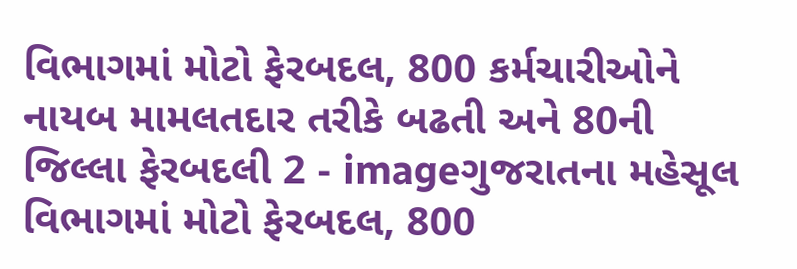વિભાગમાં મોટો ફેરબદલ, 800 કર્મચારીઓને નાયબ મામલતદાર તરીકે બઢતી અને 80ની જિલ્લા ફેરબદલી 2 - imageગુજરાતના મહેસૂલ વિભાગમાં મોટો ફેરબદલ, 800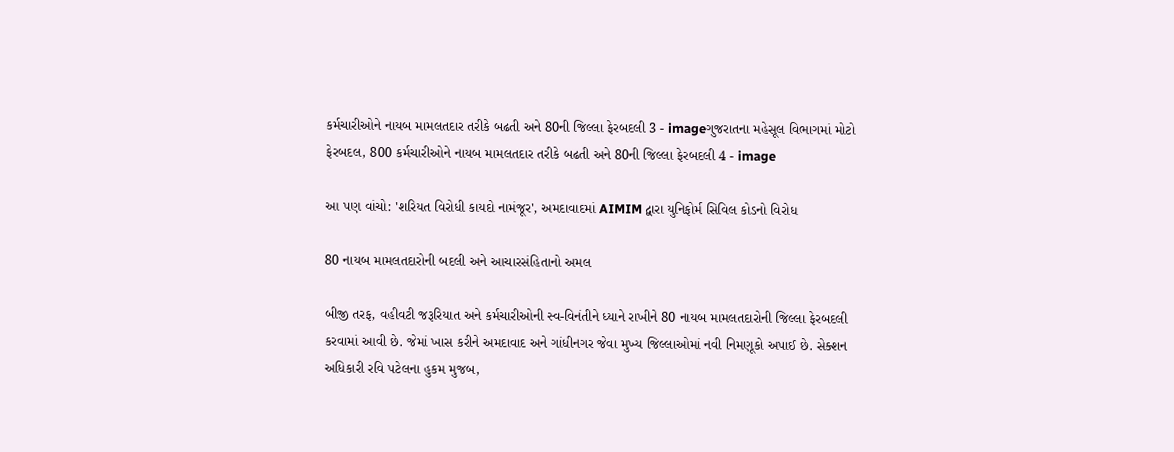કર્મચારીઓને નાયબ મામલતદાર તરીકે બઢતી અને 80ની જિલ્લા ફેરબદલી 3 - imageગુજરાતના મહેસૂલ વિભાગમાં મોટો ફેરબદલ, 800 કર્મચારીઓને નાયબ મામલતદાર તરીકે બઢતી અને 80ની જિલ્લા ફેરબદલી 4 - image

આ પણ વાંચો: 'શરિયત વિરોધી કાયદો નામંજૂર', અમદાવાદમાં AIMIM દ્વારા યુનિફોર્મ સિવિલ કોડનો વિરોધ

80 નાયબ મામલતદારોની બદલી અને આચારસંહિતાનો અમલ

બીજી તરફ, વહીવટી જરૂરિયાત અને કર્મચારીઓની સ્વ-વિનંતીને ધ્યાને રાખીને 80 નાયબ મામલતદારોની જિલ્લા ફેરબદલી કરવામાં આવી છે. જેમાં ખાસ કરીને અમદાવાદ અને ગાંધીનગર જેવા મુખ્ય જિલ્લાઓમાં નવી નિમણૂકો અપાઈ છે. સેક્શન અધિકારી રવિ પટેલના હુકમ મુજબ,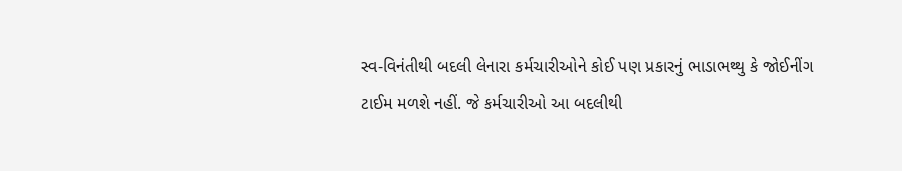સ્વ-વિનંતીથી બદલી લેનારા કર્મચારીઓને કોઈ પણ પ્રકારનું ભાડાભથ્થુ કે જોઈનીંગ ટાઈમ મળશે નહીં. જે કર્મચારીઓ આ બદલીથી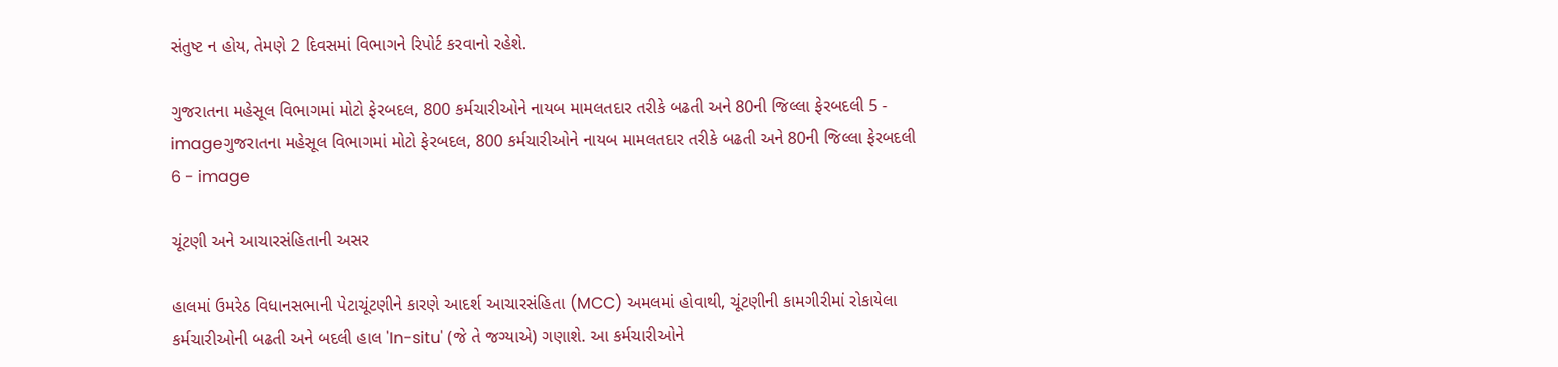સંતુષ્ટ ન હોય, તેમણે 2 દિવસમાં વિભાગને રિપોર્ટ કરવાનો રહેશે.

ગુજરાતના મહેસૂલ વિભાગમાં મોટો ફેરબદલ, 800 કર્મચારીઓને નાયબ મામલતદાર તરીકે બઢતી અને 80ની જિલ્લા ફેરબદલી 5 - imageગુજરાતના મહેસૂલ વિભાગમાં મોટો ફેરબદલ, 800 કર્મચારીઓને નાયબ મામલતદાર તરીકે બઢતી અને 80ની જિલ્લા ફેરબદલી 6 - image

ચૂંટણી અને આચારસંહિતાની અસર

હાલમાં ઉમરેઠ વિધાનસભાની પેટાચૂંટણીને કારણે આદર્શ આચારસંહિતા (MCC) અમલમાં હોવાથી, ચૂંટણીની કામગીરીમાં રોકાયેલા કર્મચારીઓની બઢતી અને બદલી હાલ 'In-situ' (જે તે જગ્યાએ) ગણાશે. આ કર્મચારીઓને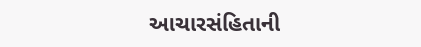આચારસંહિતાની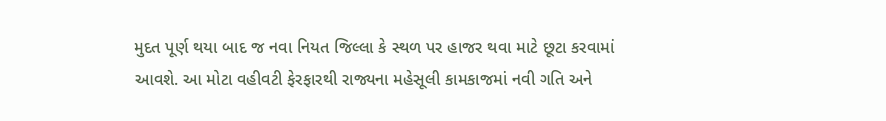મુદત પૂર્ણ થયા બાદ જ નવા નિયત જિલ્લા કે સ્થળ પર હાજર થવા માટે છૂટા કરવામાં આવશે. આ મોટા વહીવટી ફેરફારથી રાજ્યના મહેસૂલી કામકાજમાં નવી ગતિ અને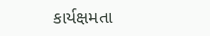કાર્યક્ષમતા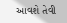આવશે તેવી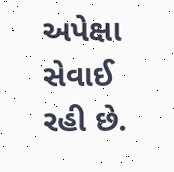અપેક્ષા સેવાઈ રહી છે.